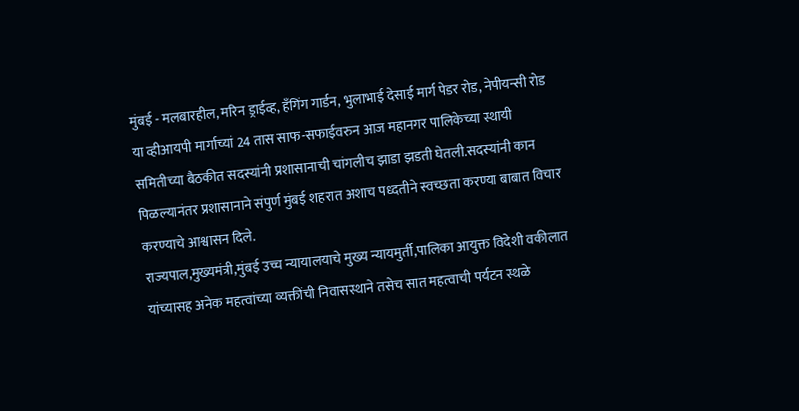मुंबई - मलबारहील, मरिन ड्राईव्ह, हॅंगिंग गार्डन, भुलाभाई देसाई मार्ग पेडर रोड, नेपीयन्सी रोड या व्हीआयपी मार्गाच्यां 24 तास साफ-सफाईवरुन आज महानगर पालिकेच्या स्थायी समितीच्या बैठकीत सदस्यांनी प्रशासानाची चांगलीच झाडा झडती घेतली.सदस्यांनी कान पिळल्यानंतर प्रशासानाने संपुर्ण मुंबई शहरात अशाच पध्दतीने स्वच्छता करण्या बाबात विचार करण्याचे आश्वासन दिले.
राज्यपाल,मुख्यमंत्री,मुंबई उच्च न्यायालयाचे मुख्य न्यायमुर्ती,पालिका आयुक्त विदेशी वकीलात यांच्यासह अनेक महत्वांच्या व्यक्तींची निवासस्थाने तसेच सात महत्वाची पर्यटन स्थळे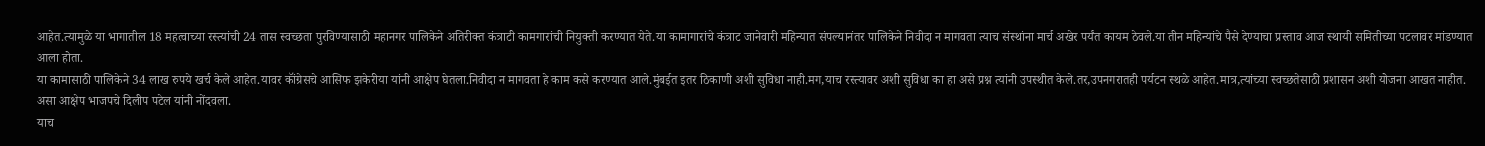आहेत.त्यामुळे या भागातील 18 महत्वाच्या रस्त्यांची 24 तास स्वच्छता पुरविण्यासाठी महानगर पालिकेने अतिरीक्त कंत्राटी कामगारांची नियुक्ती करण्यात येते.या कामागारांचे कंत्राट जानेवारी महिन्यात संपल्यानंतर पालिकेने निवीदा न मागवता त्याच संस्थांना मार्च अखेर पर्यंत कायम ठेवले.या तीन महिन्यांचे पैसे देण्याचा प्रस्ताव आज स्थायी समितीच्या पटलावर मांडण्यात आला होता.
या कामासाठी पालिकेने 34 लाख रुपये खर्च केले आहेत.यावर कॉंग्रेसचे आसिफ झकेरीया यांनी आक्षेप घेतला.निवीदा न मागवता हे काम कसे करण्यात आले.मुंबईत इतर ठिकाणी अशी सुविधा नाही.मग,याच रस्त्यावर अशी सुविधा का हा असे प्रश्न त्यांनी उपस्थीत केले.तर,उपनगरातही पर्यटन स्थळे आहेत.मात्र,त्यांच्या स्वच्छतेसाठी प्रशासन अशी योजना आखत नाहीत. असा आक्षेप भाजपचे दिलीप पटेल यांनी नोंदवला.
याच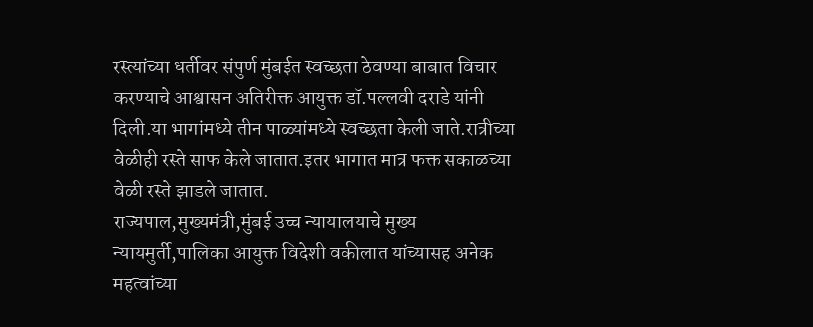रस्त्यांच्या धर्तीवर संपुर्ण मुंबईत स्वच्छता ठेवण्या बाबात विचार करण्याचे आश्वासन अतिरीक्त आयुक्त डॉ.पल्लवी दराडे यांनी दिली.या भागांमध्ये तीन पाळ्यांमध्ये स्वच्छता केली जाते.रात्रीच्या वेळीही रस्ते साफ केले जातात.इतर भागात मात्र फक्त सकाळच्या वेळी रस्ते झाडले जातात.
राज्यपाल,मुख्यमंत्री,मुंबई उच्च न्यायालयाचे मुख्य न्यायमुर्ती,पालिका आयुक्त विदेशी वकीलात यांच्यासह अनेक महत्वांच्या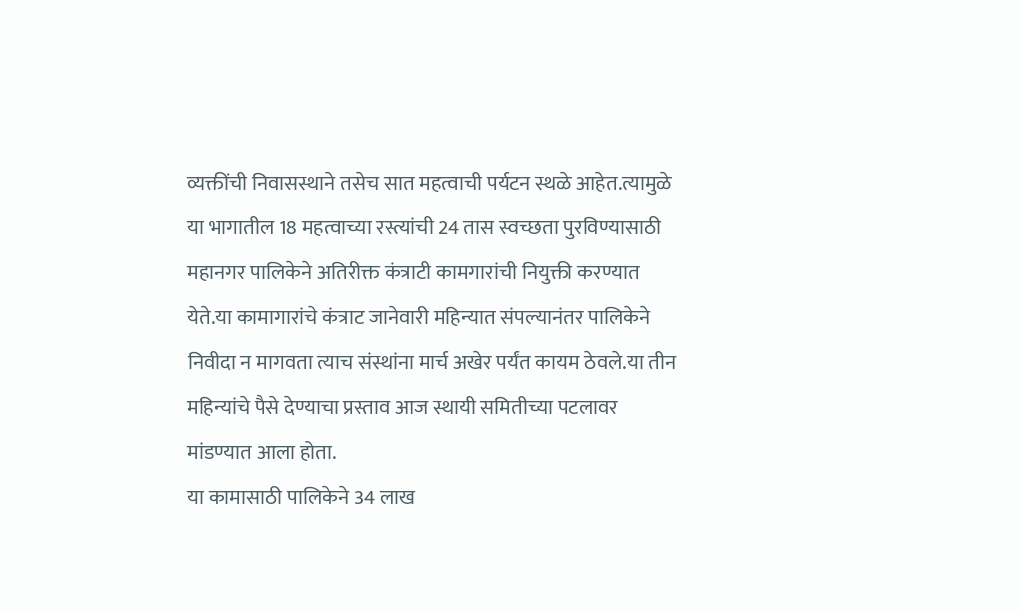व्यक्तींची निवासस्थाने तसेच सात महत्वाची पर्यटन स्थळे आहेत.त्यामुळे या भागातील 18 महत्वाच्या रस्त्यांची 24 तास स्वच्छता पुरविण्यासाठी महानगर पालिकेने अतिरीक्त कंत्राटी कामगारांची नियुक्ती करण्यात येते.या कामागारांचे कंत्राट जानेवारी महिन्यात संपल्यानंतर पालिकेने निवीदा न मागवता त्याच संस्थांना मार्च अखेर पर्यंत कायम ठेवले.या तीन महिन्यांचे पैसे देण्याचा प्रस्ताव आज स्थायी समितीच्या पटलावर मांडण्यात आला होता.
या कामासाठी पालिकेने 34 लाख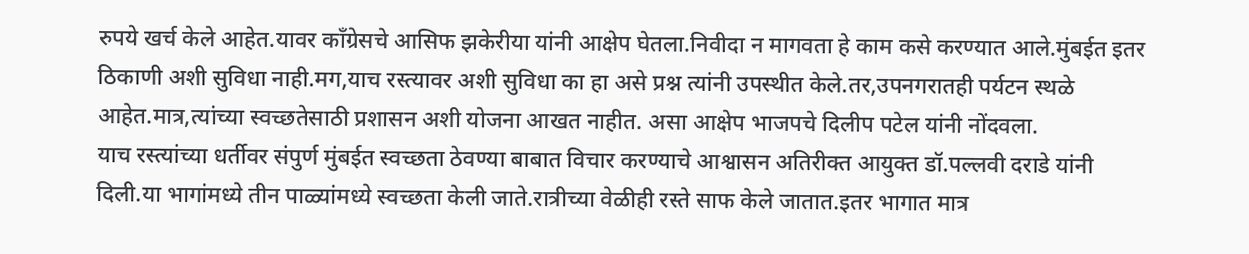रुपये खर्च केले आहेत.यावर कॉंग्रेसचे आसिफ झकेरीया यांनी आक्षेप घेतला.निवीदा न मागवता हे काम कसे करण्यात आले.मुंबईत इतर ठिकाणी अशी सुविधा नाही.मग,याच रस्त्यावर अशी सुविधा का हा असे प्रश्न त्यांनी उपस्थीत केले.तर,उपनगरातही पर्यटन स्थळे आहेत.मात्र,त्यांच्या स्वच्छतेसाठी प्रशासन अशी योजना आखत नाहीत. असा आक्षेप भाजपचे दिलीप पटेल यांनी नोंदवला.
याच रस्त्यांच्या धर्तीवर संपुर्ण मुंबईत स्वच्छता ठेवण्या बाबात विचार करण्याचे आश्वासन अतिरीक्त आयुक्त डॉ.पल्लवी दराडे यांनी दिली.या भागांमध्ये तीन पाळ्यांमध्ये स्वच्छता केली जाते.रात्रीच्या वेळीही रस्ते साफ केले जातात.इतर भागात मात्र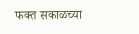फक्त सकाळच्या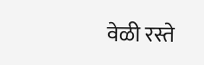वेळी रस्ते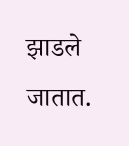झाडले जातात.